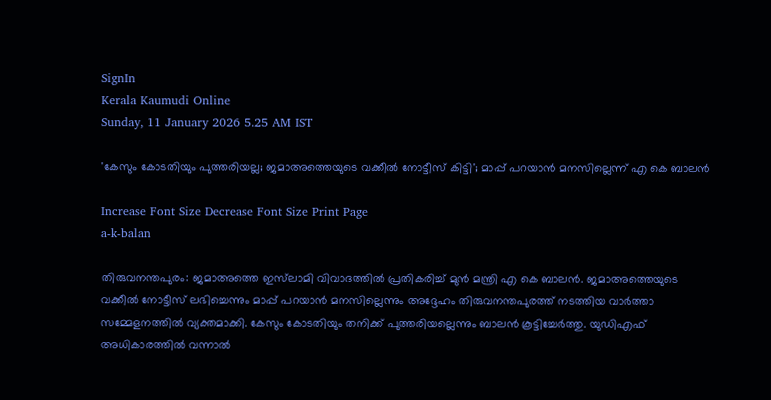SignIn
Kerala Kaumudi Online
Sunday, 11 January 2026 5.25 AM IST

'കേസും കോടതിയും പുത്തരിയല്ല; ജമാഅത്തെയുടെ വക്കീൽ നോട്ടീസ് കിട്ടി'; മാപ്പ് പറയാൻ മനസില്ലെന്ന് എ കെ ബാലൻ

Increase Font Size Decrease Font Size Print Page
a-k-balan

തിരുവനന്തപുരം: ജമാഅത്തെ ഇസ്‌ലാമി വിവാദത്തിൽ പ്രതികരിച്ച് മുൻ മന്ത്രി എ കെ ബാലൻ. ജമാഅത്തെയുടെ വക്കീൽ നോട്ടീസ് ലഭിച്ചെന്നും മാപ്പ് പറയാൻ മനസില്ലെന്നും അദ്ദേഹം തിരുവനന്തപുരത്ത് നടത്തിയ വാർത്താ സമ്മേളനത്തിൽ വ്യക്തമാക്കി. കേസും കോടതിയും തനിക്ക് പുത്തരിയല്ലെന്നും ബാലൻ കൂട്ടിച്ചേർത്തു. യുഡിഎഫ് അധികാരത്തിൽ വന്നാൽ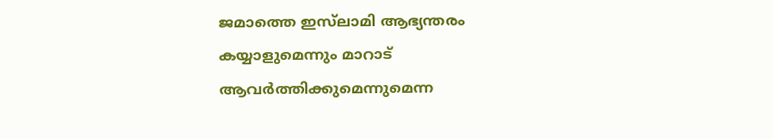ജമാത്തെ ഇസ്‌ലാമി ആഭ്യന്തരം കയ്യാളുമെന്നും മാറാട് ആവർത്തിക്കുമെന്നുമെന്ന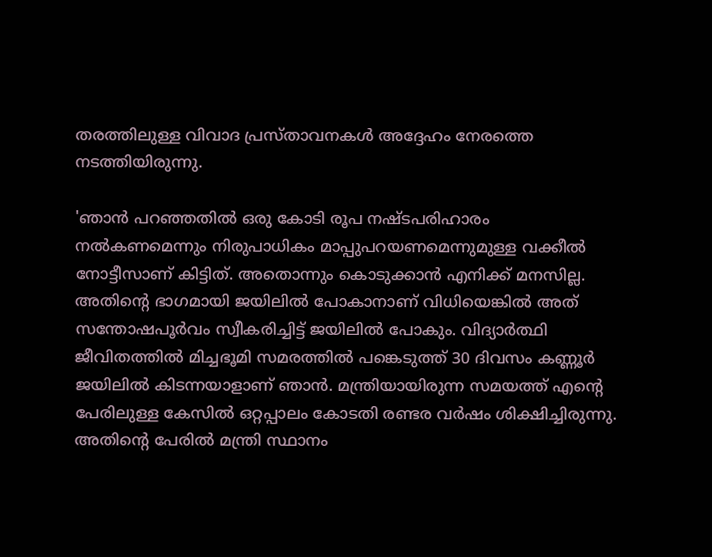തരത്തിലുള്ള വിവാദ പ്രസ്താവനകൾ അദ്ദേഹം നേരത്തെ നടത്തിയിരുന്നു.

'ഞാൻ പറഞ്ഞതിൽ ഒരു കോടി രൂപ നഷ്ടപരിഹാരം നൽകണമെന്നും നിരുപാധികം മാപ്പുപറയണമെന്നുമുള്ള വക്കീൽ നോട്ടീസാണ് കിട്ടിത്. അതൊന്നും കൊടുക്കാൻ എനിക്ക് മനസില്ല. അതിന്റെ ഭാഗമായി ജയിലിൽ പോകാനാണ് വിധിയെങ്കിൽ അത് സന്തോഷപൂർവം സ്വീകരിച്ചിട്ട് ജയിലിൽ പോകും. വിദ്യാർത്ഥി ജീവിതത്തിൽ മിച്ചഭൂമി സമരത്തിൽ പങ്കെടുത്ത് 30 ദിവസം കണ്ണൂർ ജയിലിൽ കിടന്നയാളാണ് ഞാൻ. മന്ത്രിയായിരുന്ന സമയത്ത് എന്റെ പേരിലുള്ള കേസിൽ ഒറ്റപ്പാലം കോടതി രണ്ടര വർഷം ശിക്ഷിച്ചിരുന്നു. അതിന്റെ പേരിൽ മന്ത്രി സ്ഥാനം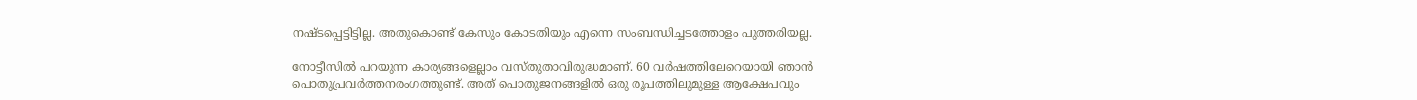നഷ്ടപ്പെട്ടിട്ടില്ല. അതുകൊണ്ട് കേസും കോടതിയും എന്നെ സംബന്ധിച്ചടത്തോളം പുത്തരിയല്ല.

നോട്ടീസിൽ പറയുന്ന കാര്യങ്ങളെല്ലാം വസ്തുതാവിരുദ്ധമാണ്. 60 വർഷത്തിലേറെയായി ഞാൻ പൊതുപ്രവർത്തനരംഗത്തുണ്ട്. അത് പൊതുജനങ്ങളിൽ ഒരു രൂപത്തിലുമുള്ള ആക്ഷേപവും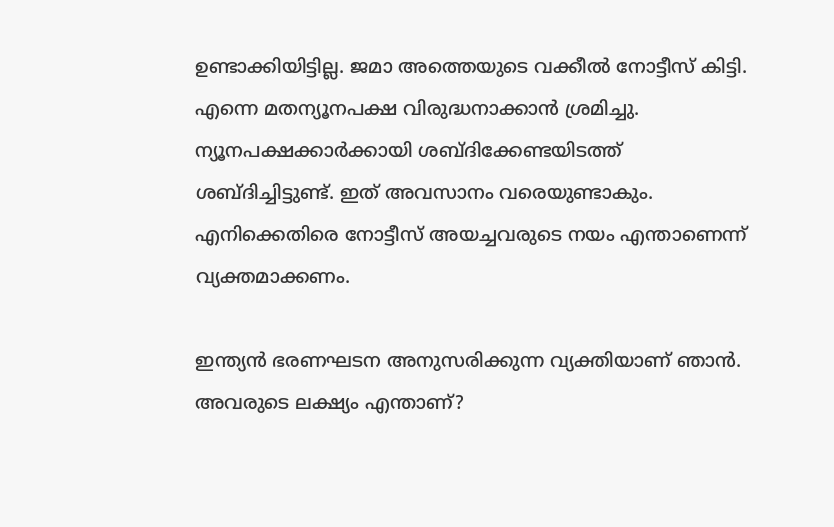ഉണ്ടാക്കിയിട്ടില്ല. ജമാ അത്തെയുടെ വക്കീൽ നോട്ടീസ് കിട്ടി. എന്നെ മതന്യൂനപക്ഷ വിരുദ്ധനാക്കാൻ ശ്രമിച്ചു. ന്യൂനപക്ഷക്കാർക്കായി ശബ്ദിക്കേണ്ടയിടത്ത് ശബ്ദിച്ചിട്ടുണ്ട്. ഇത് അവസാനം വരെയുണ്ടാകും. എനിക്കെതിരെ നോട്ടീസ് അയച്ചവരുടെ നയം എന്താണെന്ന് വ്യക്തമാക്കണം.

ഇന്ത്യൻ ഭരണഘടന അനുസരിക്കുന്ന വ്യക്തിയാണ് ഞാൻ. അവരുടെ ലക്ഷ്യം എന്താണ്?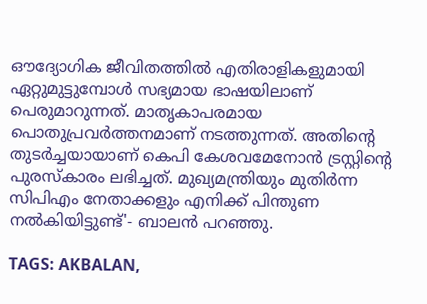ഔദ്യോഗിക ജീവിതത്തിൽ എതിരാളികളുമായി ഏറ്റുമുട്ടുമ്പോൾ സഭ്യമായ ഭാഷയിലാണ് പെരുമാറുന്നത്. മാതൃകാപരമായ പൊതുപ്രവർത്തനമാണ് നടത്തുന്നത്. അതിന്റെ തുടർച്ചയായാണ് കെപി കേശവമേനോൻ ട്രസ്റ്റിന്റെ പുരസ്‌കാരം ലഭിച്ചത്. മുഖ്യമന്ത്രിയും മുതിർന്ന സിപിഎം നേതാക്കളും എനിക്ക് പിന്തുണ നൽകിയിട്ടുണ്ട്'- ബാലൻ പറഞ്ഞു.

TAGS: AKBALAN,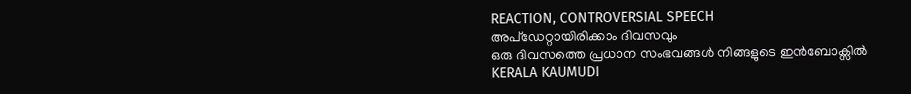REACTION, CONTROVERSIAL SPEECH
അപ്ഡേറ്റായിരിക്കാം ദിവസവും
ഒരു ദിവസത്തെ പ്രധാന സംഭവങ്ങൾ നിങ്ങളുടെ ഇൻബോക്സിൽ
KERALA KAUMUDI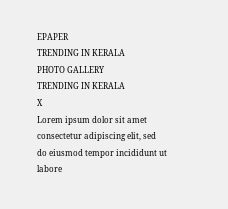EPAPER
TRENDING IN KERALA
PHOTO GALLERY
TRENDING IN KERALA
X
Lorem ipsum dolor sit amet
consectetur adipiscing elit, sed do eiusmod tempor incididunt ut labore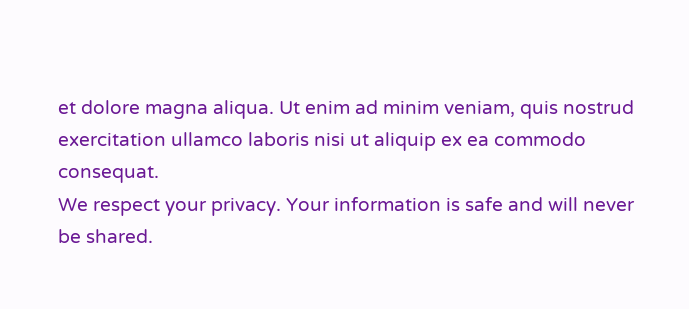et dolore magna aliqua. Ut enim ad minim veniam, quis nostrud exercitation ullamco laboris nisi ut aliquip ex ea commodo consequat.
We respect your privacy. Your information is safe and will never be shared.